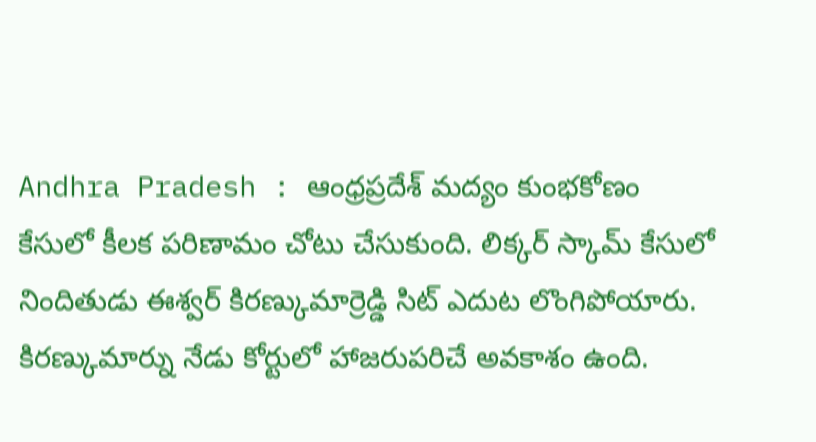Andhra Pradesh : ఆంధ్రప్రదేశ్ మద్యం కుంభకోణం కేసులో కీలక పరిణామం చోటు చేసుకుంది. లిక్కర్ స్కామ్ కేసులో నిందితుడు ఈశ్వర్ కిరణ్కుమార్రెడ్డి సిట్ ఎదుట లొంగిపోయారు.
కిరణ్కుమార్ను నేడు కోర్టులో హాజరుపరిచే అవకాశం ఉంది.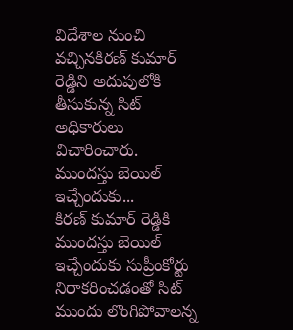విదేశాల నుంచి వచ్చినకిరణ్ కుమార్ రెడ్డిని అదుపులోకి తీసుకున్న సిట్ అధికారులు విచారించారు.
ముందస్తు బెయిల్ ఇచ్చేందుకు...
కిరణ్ కుమార్ రెడ్డికి ముందస్తు బెయిల్ ఇచ్చేందుకు సుప్రీంకోర్టు నిరాకరించడంతో సిట్ ముందు లొంగిపోవాలన్న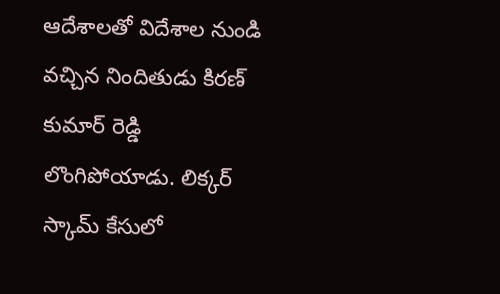ఆదేశాలతో విదేశాల నుండి వచ్చిన నిందితుడు కిరణ్ కుమార్ రెడ్డి లొంగిపోయాడు. లిక్కర్ స్కామ్ కేసులో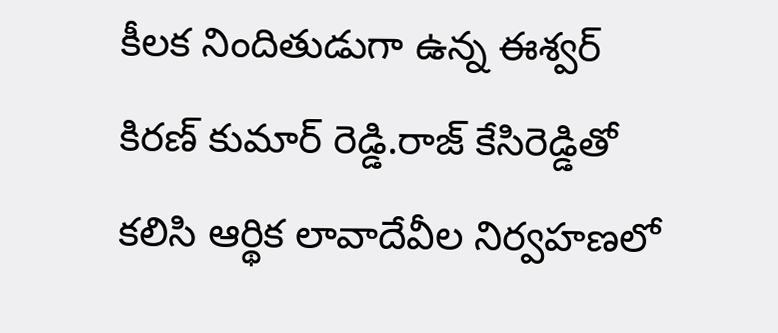కీలక నిందితుడుగా ఉన్న ఈశ్వర్ కిరణ్ కుమార్ రెడ్డి.రాజ్ కేసిరెడ్డితో కలిసి ఆర్థిక లావాదేవీల నిర్వహణలో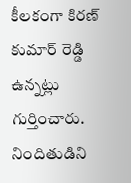కీలకంగా కిరణ్ కుమార్ రెడ్డి ఉన్నట్లు గుర్తించారు. నిందితుడిని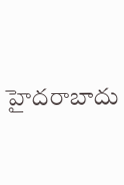హైదరాబాదు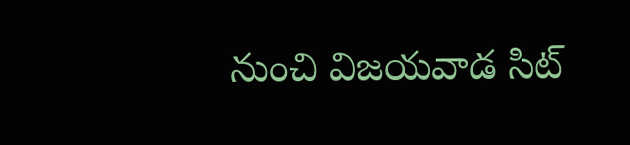నుంచి విజయవాడ సిట్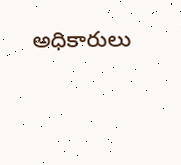అధికారులు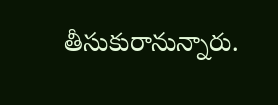తీసుకురానున్నారు.